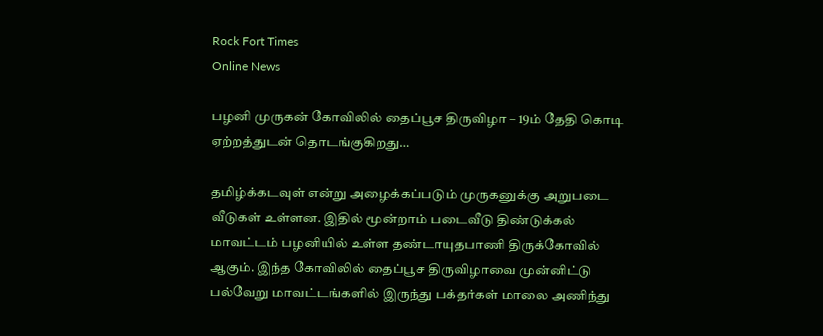Rock Fort Times
Online News

பழனி முருகன் கோவிலில் தைப்பூச திருவிழா – 19ம் தேதி கொடி ஏற்றத்துடன் தொடங்குகிறது…

தமிழ்க்கடவுள் என்று அழைக்கப்படும் முருகனுக்கு அறுபடை வீடுகள் உள்ளன. இதில் மூன்றாம் படைவீடு திண்டுக்கல் மாவட்டம் பழனியில் உள்ள தண்டாயுதபாணி திருக்கோவில் ஆகும். இந்த கோவிலில் தைப்பூச திருவிழாவை முன்னிட்டு பல்வேறு மாவட்டங்களில் இருந்து பக்தர்கள் மாலை அணிந்து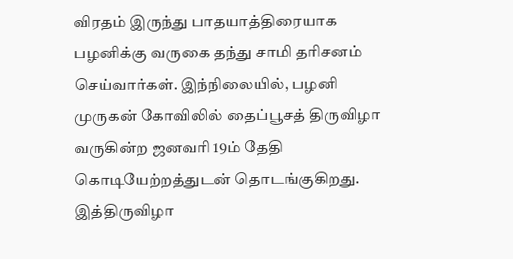விரதம் இருந்து பாதயாத்திரையாக பழனிக்கு வருகை தந்து சாமி தரிசனம் செய்வார்கள். இந்நிலையில், பழனி முருகன் கோவிலில் தைப்பூசத் திருவிழா வருகின்ற ஜனவரி 19ம் தேதி கொடியேற்றத்துடன் தொடங்குகிறது. இத்திருவிழா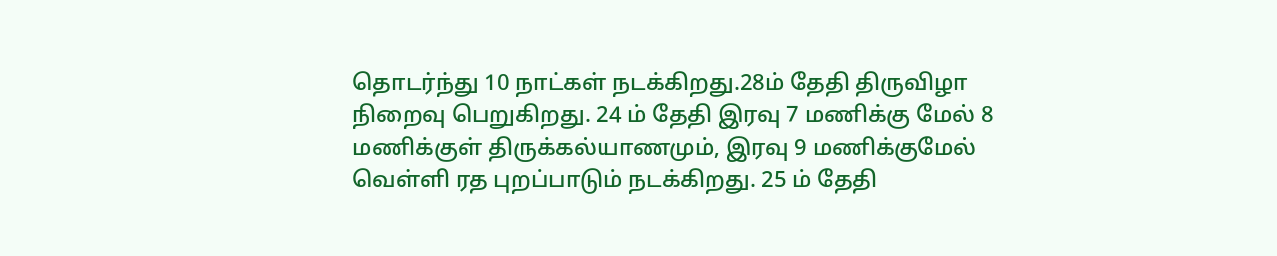தொடர்ந்து 10 நாட்கள் நடக்கிறது.28ம் தேதி திருவிழா நிறைவு பெறுகிறது. 24 ம் தேதி இரவு 7 மணிக்கு மேல் 8 மணிக்குள் திருக்கல்யாணமும், இரவு 9 மணிக்குமேல் வெள்ளி ரத புறப்பாடும் நடக்கிறது. 25 ம் தேதி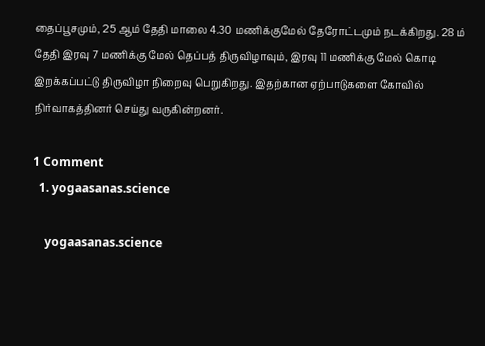தைப்பூசமும், 25 ஆம் தேதி மாலை 4.30 மணிக்குமேல் தேரோட்டமும் நடக்கிறது. 28 ம் தேதி இரவு 7 மணிக்கு மேல் தெப்பத் திருவிழாவும், இரவு 11 மணிக்கு மேல் கொடி இறக்கப்பட்டு திருவிழா நிறைவு பெறுகிறது. இதற்கான ஏற்பாடுகளை கோவில் நிர்வாகத்தினர் செய்து வருகின்றனர்.

1 Comment
  1. yogaasanas.science

    yogaasanas.science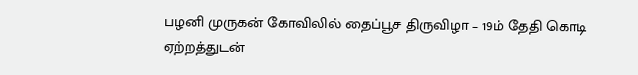பழனி முருகன் கோவிலில் தைப்பூச திருவிழா – 19ம் தேதி கொடி ஏற்றத்துடன்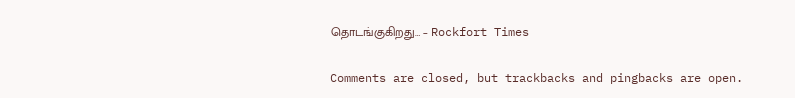தொடங்குகிறது… – Rockfort Times

Comments are closed, but trackbacks and pingbacks are open.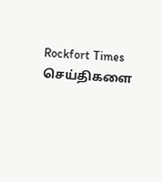Rockfort Times செய்திகளை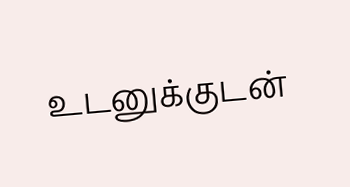உடனுக்குடன்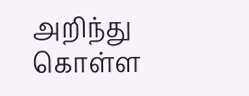அறிந்து கொள்ள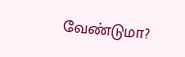வேண்டுமா?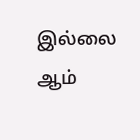இல்லை ஆம்